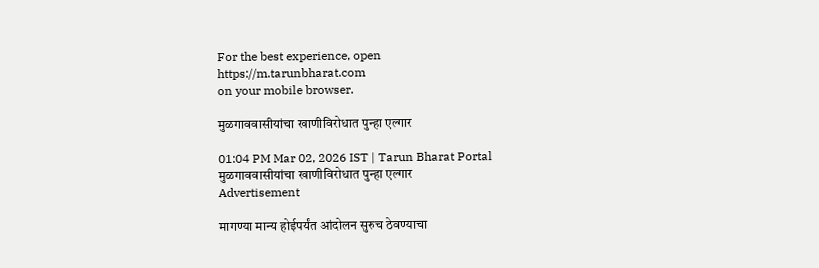For the best experience, open
https://m.tarunbharat.com
on your mobile browser.

मुळगाववासीयांचा खाणीविरोधात पुन्हा एल्गार

01:04 PM Mar 02, 2026 IST | Tarun Bharat Portal
मुळगाववासीयांचा खाणीविरोधात पुन्हा एल्गार
Advertisement

मागण्या मान्य होईपर्यंत आंदोलन सुरुच ठेवण्याचा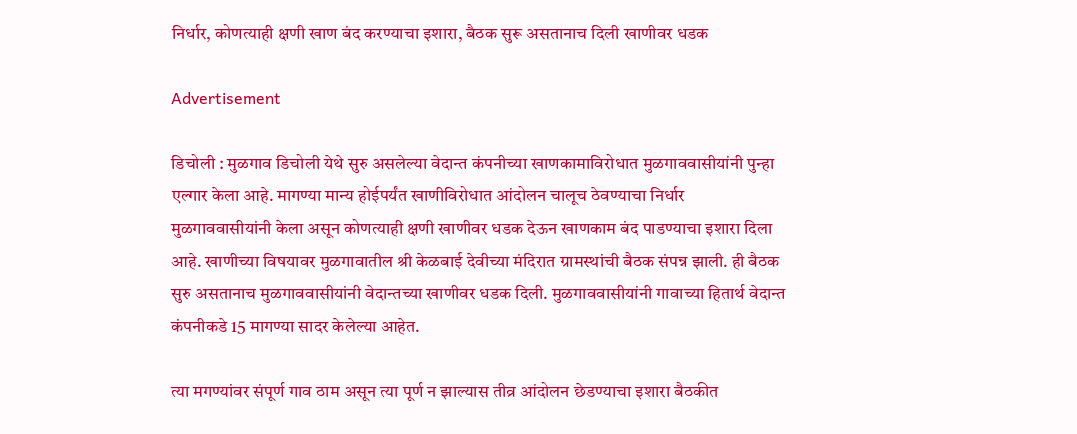निर्धार, कोणत्याही क्षणी खाण बंद करण्याचा इशारा, बैठक सुरू असतानाच दिली खाणीवर धडक

Advertisement

डिचोली : मुळगाव डिचोली येथे सुरु असलेल्या वेदान्त कंपनीच्या खाणकामाविरोधात मुळगाववासीयांनी पुन्हा एल्गार केला आहे. मागण्या मान्य होईपर्यंत खाणीविरोधात आंदोलन चालूच ठेवण्याचा निर्धार मुळगाववासीयांनी केला असून कोणत्याही क्षणी खाणीवर धडक देऊन खाणकाम बंद पाडण्याचा इशारा दिला आहे. खाणीच्या विषयावर मुळगावातील श्री केळबाई देवीच्या मंदिरात ग्रामस्थांची बैठक संपन्न झाली. ही बैठक सुरु असतानाच मुळगाववासीयांनी वेदान्तच्या खाणीवर धडक दिली. मुळगाववासीयांनी गावाच्या हितार्थ वेदान्त कंपनीकडे 15 मागण्या सादर केलेल्या आहेत.

त्या मगण्यांवर संपूर्ण गाव ठाम असून त्या पूर्ण न झाल्यास तीव्र आंदोलन छेडण्याचा इशारा बैठकीत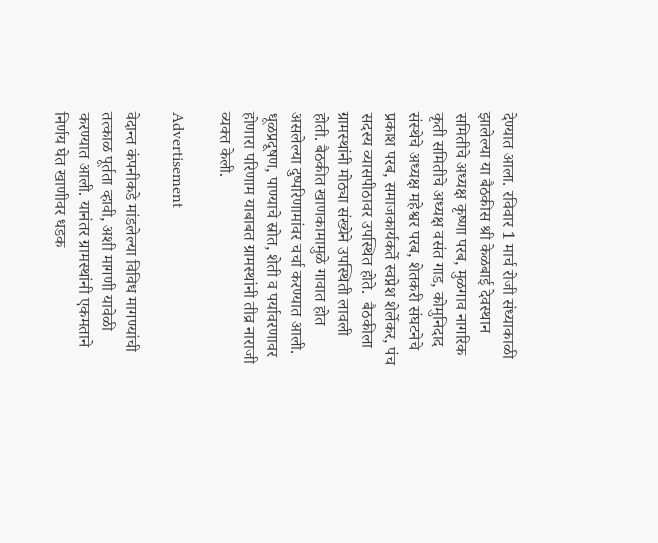देण्यात आला. रविवार 1 मार्च रोजी संध्याकाळी झालेल्या या बैठकीस श्री केळबाई देवस्थान समितीचे अध्यक्ष कृष्णा परब, मुळगाव नागरिक कृती समितीचे अध्यक्ष वसंत गाड, कोमुनिदाद संस्थेचे अध्यक्ष महेश्वर परब, शेतकरी संघटनेचे प्रकाश परब, समाजकार्यकर्ते स्वप्नेश शेर्लेकर, पंच सदस्य व्यासपीठावर उपस्थित होते.  बैठकीला ग्रामस्थांनी मोठ्या संख्येने उपस्थिती लावली होती. बैठकीत खाणकामामुळे गावात होत असलेल्या दुष्परिणामांवर चर्चा करण्यात आली. धूळप्रदूषण, पाण्याचे स्रोत, शेती व पर्यावरणावर होणारा परिणाम याबाबत ग्रामस्थांनी तीव्र नाराजी व्यक्त केली.

Advertisement

वेदान्त कंपनीकडे मांडलेल्या विविध मागण्यांची तत्काळ पूर्तता व्हावी, अशी मागणी यावेळी करण्यात आली. यानंतर ग्रामस्थांनी एकमताने निर्णय घेत खाणीवर धडक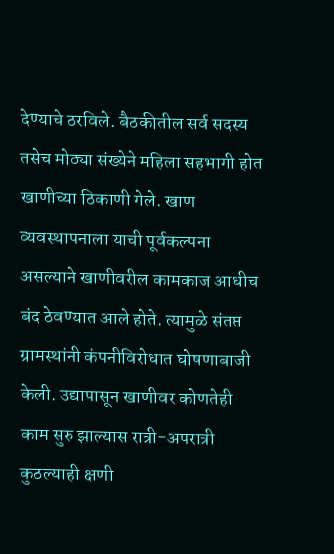देण्याचे ठरविले. बैठकीतील सर्व सदस्य तसेच मोठ्या संख्येने महिला सहभागी होत खाणीच्या ठिकाणी गेले. खाण व्यवस्थापनाला याची पूर्वकल्पना असल्याने खाणीवरील कामकाज आधीच बंद ठेवण्यात आले होते. त्यामुळे संतप्त ग्रामस्थांनी कंपनीविरोधात घोषणाबाजी केली. उद्यापासून खाणीवर कोणतेही काम सुरु झाल्यास रात्री-अपरात्री कुठल्याही क्षणी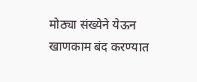मोठ्या संख्येने येऊन खाणकाम बंद करण्यात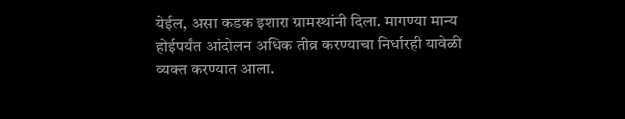येईल, असा कडक इशारा ग्रामस्थांनी दिला. मागण्या मान्य होईपर्यंत आंदोलन अधिक तीव्र करण्याचा निर्धारही यावेळी व्यक्त करण्यात आला.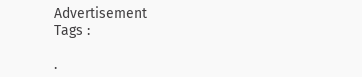Advertisement
Tags :

.